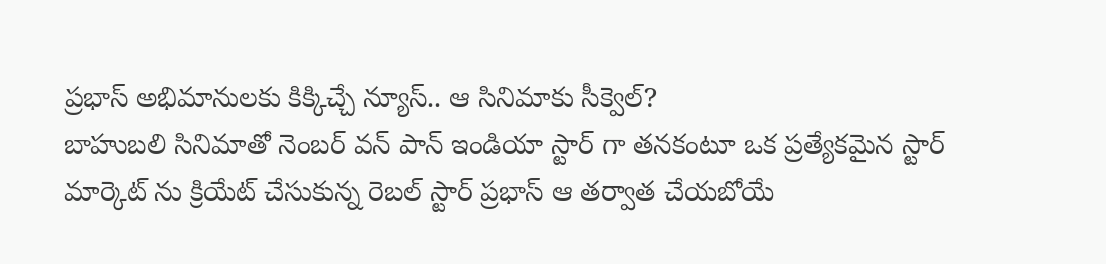ప్రభాస్ అభిమానులకు కిక్కిచ్చే న్యూస్.. ఆ సినిమాకు సీక్వెల్?
బాహుబలి సినిమాతో నెంబర్ వన్ పాన్ ఇండియా స్టార్ గా తనకంటూ ఒక ప్రత్యేకమైన స్టార్ మార్కెట్ ను క్రియేట్ చేసుకున్న రెబల్ స్టార్ ప్రభాస్ ఆ తర్వాత చేయబోయే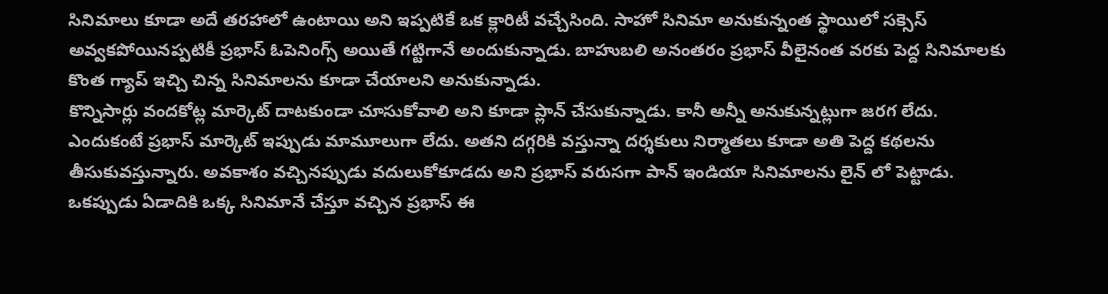సినిమాలు కూడా అదే తరహాలో ఉంటాయి అని ఇప్పటికే ఒక క్లారిటీ వచ్చేసింది. సాహో సినిమా అనుకున్నంత స్థాయిలో సక్సెస్ అవ్వకపోయినప్పటికీ ప్రభాస్ ఓపెనింగ్స్ అయితే గట్టిగానే అందుకున్నాడు. బాహుబలి అనంతరం ప్రభాస్ వీలైనంత వరకు పెద్ద సినిమాలకు కొంత గ్యాప్ ఇచ్చి చిన్న సినిమాలను కూడా చేయాలని అనుకున్నాడు.
కొన్నిసార్లు వందకోట్ల మార్కెట్ దాటకుండా చూసుకోవాలి అని కూడా ప్లాన్ చేసుకున్నాడు. కానీ అన్నీ అనుకున్నట్లుగా జరగ లేదు. ఎందుకంటే ప్రభాస్ మార్కెట్ ఇప్పుడు మామూలుగా లేదు. అతని దగ్గరికి వస్తున్నా దర్శకులు నిర్మాతలు కూడా అతి పెద్ద కథలను తీసుకువస్తున్నారు. అవకాశం వచ్చినప్పుడు వదులుకోకూడదు అని ప్రభాస్ వరుసగా పాన్ ఇండియా సినిమాలను లైన్ లో పెట్టాడు.
ఒకప్పుడు ఏడాదికి ఒక్క సినిమానే చేస్తూ వచ్చిన ప్రభాస్ ఈ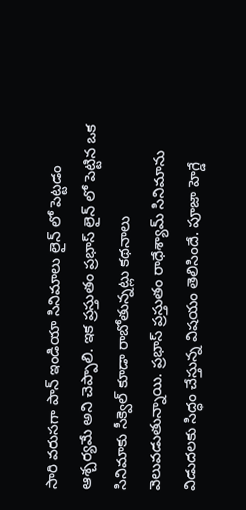సారి వరుసగా పాన్ ఇండియా సినిమాలు లైన్ లో పెట్టడం ఆశ్చర్యమే అని చెప్పాలి. ఇక ప్రస్తుతం ప్రభాస్ లైన్ లో పెట్టిన ఒక సినిమాకు సీక్వెల్ కూడా రాబోతున్నట్లు కథనాలు వెలువడుతున్నాయి. ప్రభాస్ ప్రస్తుతం రాధేశ్యామ్ సినిమాను విడుదలకు సిద్ధం చేస్తున్న విషయం తెలిసిందే. పూజా హెగ్డే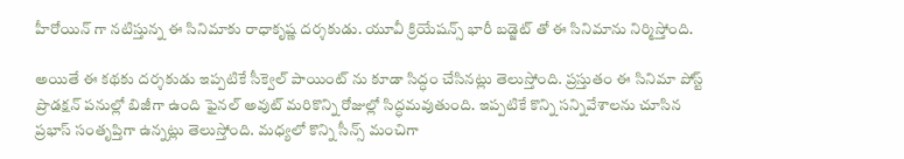హీరోయిన్ గా నటిస్తున్న ఈ సినిమాకు రాధాకృష్ణ దర్శకుడు. యూవీ క్రియేషన్స్ భారీ బడ్జెట్ తో ఈ సినిమాను నిర్మిస్తోంది.

అయితే ఈ కథకు దర్శకుడు ఇప్పటికే సీక్వెల్ పాయింట్ ను కూడా సిద్ధం చేసినట్లు తెలుస్తోంది. ప్రస్తుతం ఈ సినిమా పోస్ట్ ప్రొడక్షన్ పనుల్లో బిజీగా ఉంది ఫైనల్ అవుట్ మరికొన్ని రోజుల్లో సిద్ధమవుతుంది. ఇప్పటికే కొన్ని సన్నివేశాలను చూసిన ప్రభాస్ సంతృప్తిగా ఉన్నట్లు తెలుస్తోంది. మధ్యలో కొన్ని సీన్స్ మంచిగా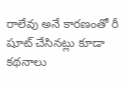రాలేవు అనే కారణంతో రీ షూట్ చేసినట్లు కూడా కథనాలు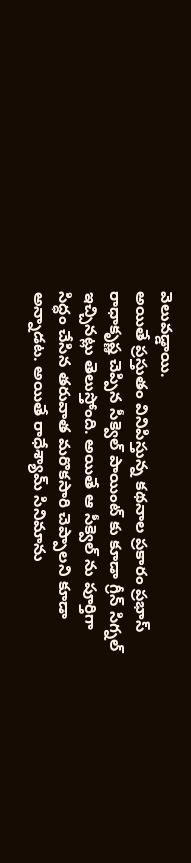వెలువడ్డాయి.
అయితే ప్రస్తుతం వినిపిస్తున్న కథనాల ప్రకారం ప్రభాస్ రాధాకృష్ణ చెప్పిన సీక్వెల్ పాయింట్ కు కూడా గ్రీన్ సిగ్నల్ ఇచ్చినట్లు తెలుస్తోంది. అయితే ఆ సీక్వెల్ ను పూర్తిగా సిద్ధం చేసిన తరువాత మరొకసారి చెప్పాలని కూడా అన్నాడట. అయితే రాధేశ్యామ్ సినిమాను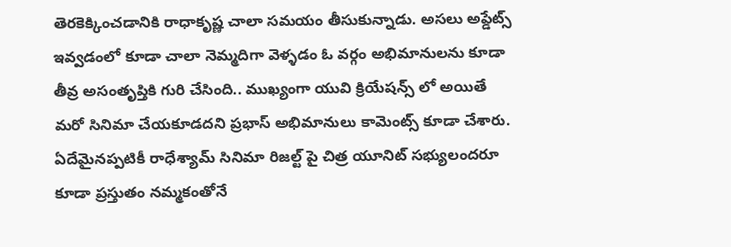తెరకెక్కించడానికి రాధాకృష్ణ చాలా సమయం తీసుకున్నాడు. అసలు అప్డేట్స్ ఇవ్వడంలో కూడా చాలా నెమ్మదిగా వెళ్ళడం ఓ వర్గం అభిమానులను కూడా తీవ్ర అసంతృప్తికి గురి చేసింది.. ముఖ్యంగా యువి క్రియేషన్స్ లో అయితే మరో సినిమా చేయకూడదని ప్రభాస్ అభిమానులు కామెంట్స్ కూడా చేశారు.
ఏదేమైనప్పటికీ రాధేశ్యామ్ సినిమా రిజల్ట్ పై చిత్ర యూనిట్ సభ్యులందరూ కూడా ప్రస్తుతం నమ్మకంతోనే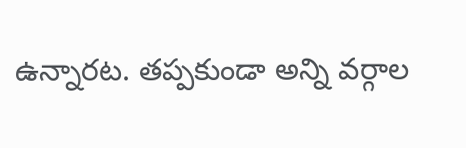ఉన్నారట. తప్పకుండా అన్ని వర్గాల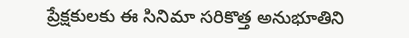ప్రేక్షకులకు ఈ సినిమా సరికొత్త అనుభూతిని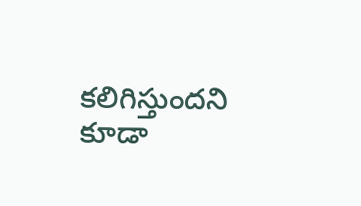కలిగిస్తుందని కూడా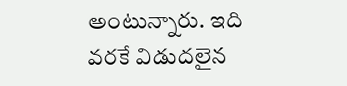అంటున్నారు. ఇది వరకే విడుదలైన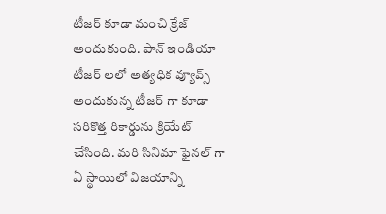టీజర్ కూడా మంచి క్రేజ్ అందుకుంది. పాన్ ఇండియా టీజర్ లలో అత్యధిక వ్యూవ్స్ అందుకున్న టీజర్ గా కూడా సరికొత్త రికార్డును క్రియేట్ చేసింది. మరి సినిమా ఫైనల్ గా ఏ స్థాయిలో విజయాన్ని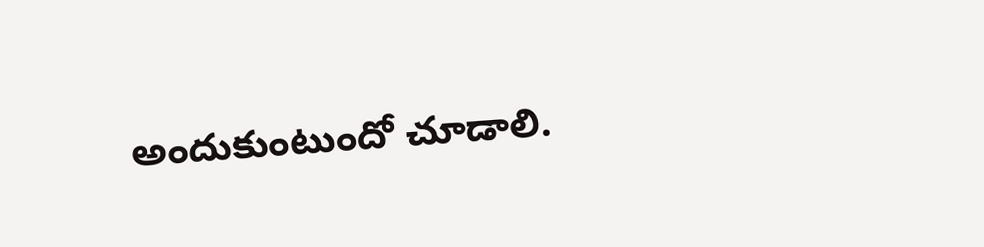అందుకుంటుందో చూడాలి.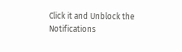Click it and Unblock the Notifications